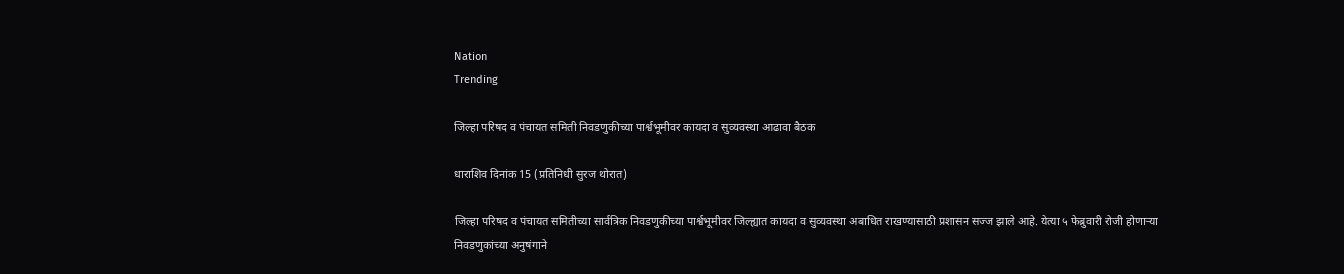Nation
Trending

जिल्हा परिषद व पंचायत समिती निवडणुकीच्या पार्श्वभूमीवर कायदा व सुव्यवस्था आढावा बैठक

धाराशिव दिनांक 15 (प्रतिनिधी सुरज थोरात)

जिल्हा परिषद व पंचायत समितीच्या सार्वत्रिक निवडणुकीच्या पार्श्वभूमीवर जिल्ह्यात कायदा व सुव्यवस्था अबाधित राखण्यासाठी प्रशासन सज्ज झाले आहे. येत्या ५ फेब्रुवारी रोजी होणाऱ्या निवडणुकांच्या अनुषंगाने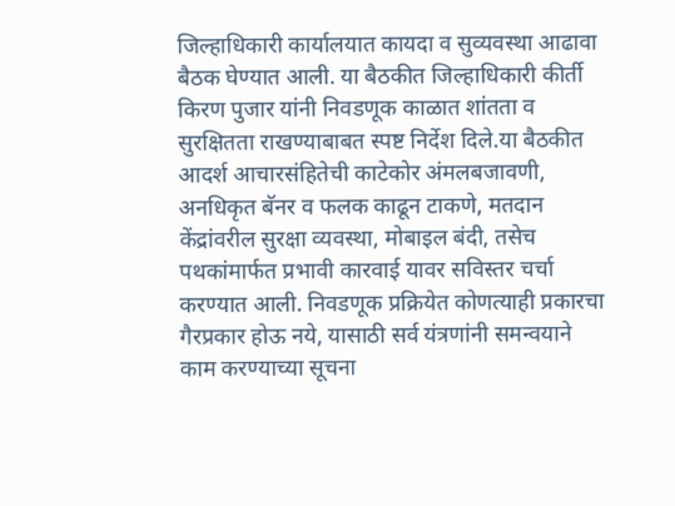जिल्हाधिकारी कार्यालयात कायदा व सुव्यवस्था आढावा बैठक घेण्यात आली. या बैठकीत जिल्हाधिकारी कीर्ती किरण पुजार यांनी निवडणूक काळात शांतता व सुरक्षितता राखण्याबाबत स्पष्ट निर्देश दिले.या बैठकीत आदर्श आचारसंहितेची काटेकोर अंमलबजावणी, अनधिकृत बॅनर व फलक काढून टाकणे, मतदान केंद्रांवरील सुरक्षा व्यवस्था, मोबाइल बंदी, तसेच पथकांमार्फत प्रभावी कारवाई यावर सविस्तर चर्चा करण्यात आली. निवडणूक प्रक्रियेत कोणत्याही प्रकारचा गैरप्रकार होऊ नये, यासाठी सर्व यंत्रणांनी समन्वयाने काम करण्याच्या सूचना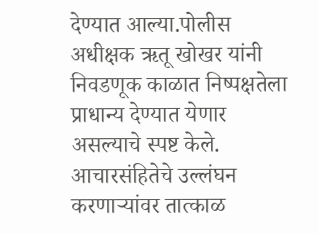देण्यात आल्या.पोलीस अधीक्षक ऋतू खोखर यांनी निवडणूक काळात निष्पक्षतेला प्राधान्य देण्यात येणार असल्याचे स्पष्ट केले. आचारसंहितेचे उल्लंघन करणाऱ्यांवर तात्काळ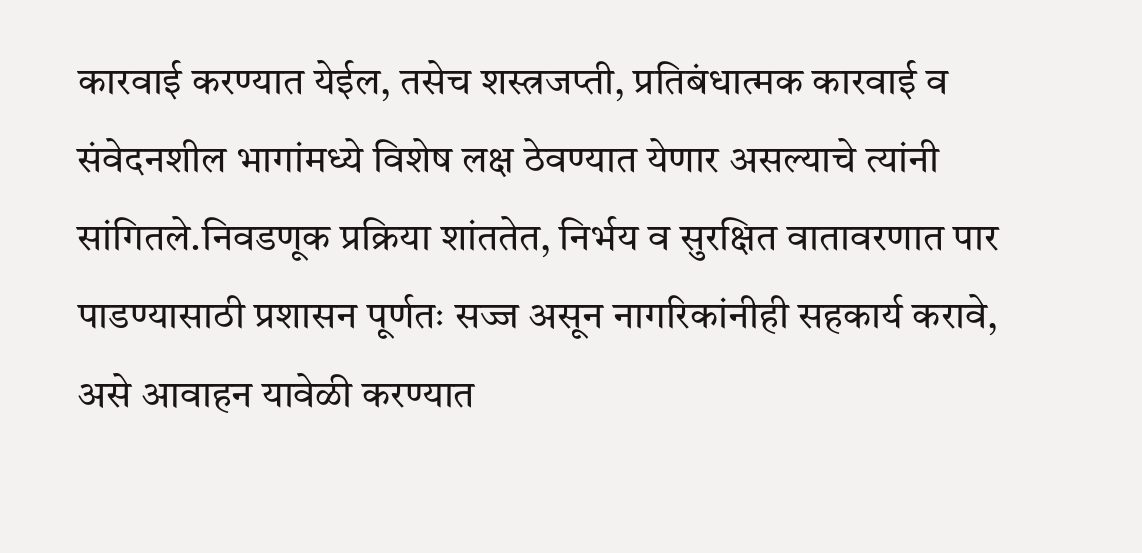कारवाई करण्यात येईल, तसेच शस्त्रजप्ती, प्रतिबंधात्मक कारवाई व संवेदनशील भागांमध्ये विशेष लक्ष ठेवण्यात येणार असल्याचे त्यांनी सांगितले.निवडणूक प्रक्रिया शांततेत, निर्भय व सुरक्षित वातावरणात पार पाडण्यासाठी प्रशासन पूर्णतः सज्ज असून नागरिकांनीही सहकार्य करावे, असे आवाहन यावेळी करण्यात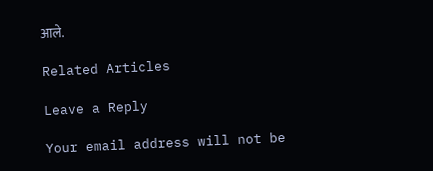आले.

Related Articles

Leave a Reply

Your email address will not be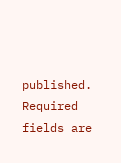published. Required fields are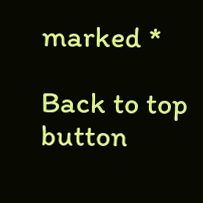marked *

Back to top button